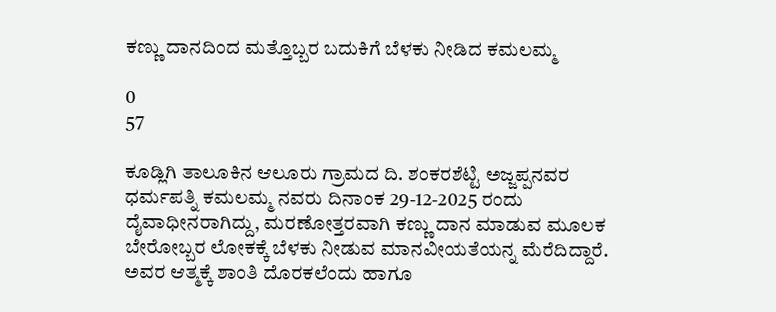ಕಣ್ಣು ದಾನದಿಂದ ಮತ್ತೊಬ್ಬರ ಬದುಕಿಗೆ ಬೆಳಕು ನೀಡಿದ ಕಮಲಮ್ಮ

0
57

ಕೂಡ್ಲಿಗಿ ತಾಲೂಕಿನ ಆಲೂರು ಗ್ರಾಮದ ದಿ. ಶಂಕರಶೆಟ್ಟಿ ಅಜ್ಜಪ್ಪನವರ ಧರ್ಮಪತ್ನಿ ಕಮಲಮ್ಮ ನವರು ದಿನಾಂಕ 29-12-2025 ರಂದು ದೈವಾಧೀನರಾಗಿದ್ದು, ಮರಣೋತ್ತರವಾಗಿ ಕಣ್ಣು ದಾನ ಮಾಡುವ ಮೂಲಕ ಬೇರೋಬ್ಬರ ಲೋಕಕ್ಕೆ ಬೆಳಕು ನೀಡುವ ಮಾನವೀಯತೆಯನ್ನ ಮೆರೆದಿದ್ದಾರೆ. ಅವರ ಆತ್ಮಕ್ಕೆ ಶಾಂತಿ ದೊರಕಲೆಂದು ಹಾಗೂ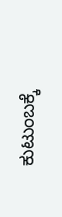ಕುಟುಂಬಕ್ಕೆ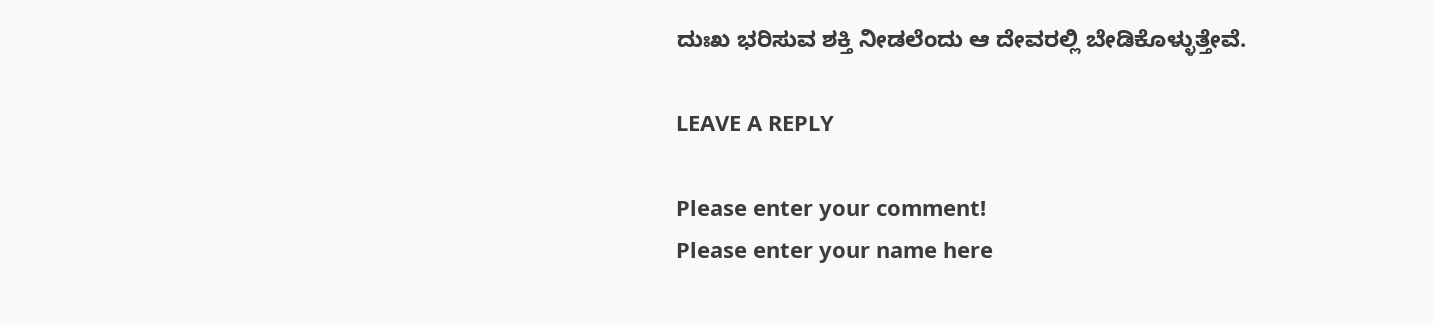ದುಃಖ ಭರಿಸುವ ಶಕ್ತಿ ನೀಡಲೆಂದು ಆ ದೇವರಲ್ಲಿ ಬೇಡಿಕೊಳ್ಳುತ್ತೇವೆ.

LEAVE A REPLY

Please enter your comment!
Please enter your name here